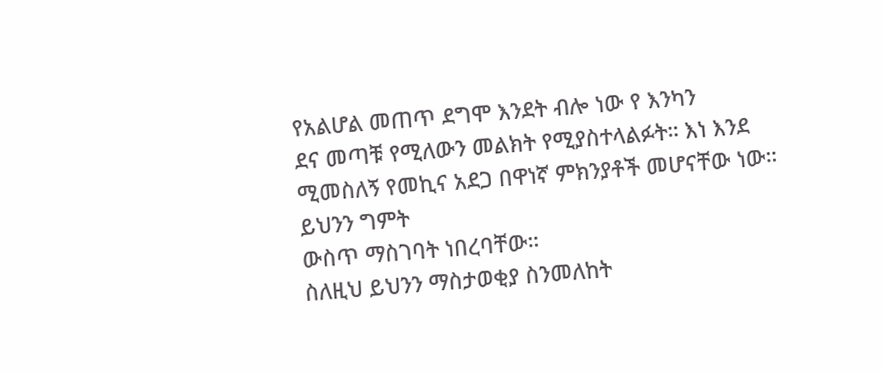የአልሆል መጠጥ ደግሞ እንደት ብሎ ነው የ እንካን
ደና መጣቹ የሚለውን መልክት የሚያስተላልፉት። እነ እንደ ሚመስለኝ የመኪና አደጋ በዋነኛ ምክንያቶች መሆናቸው ነው። ይህንን ግምት
ውስጥ ማስገባት ነበረባቸው።
ስለዚህ ይህንን ማስታወቂያ ስንመለከት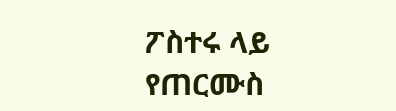ፖስተሩ ላይ የጠርሙስ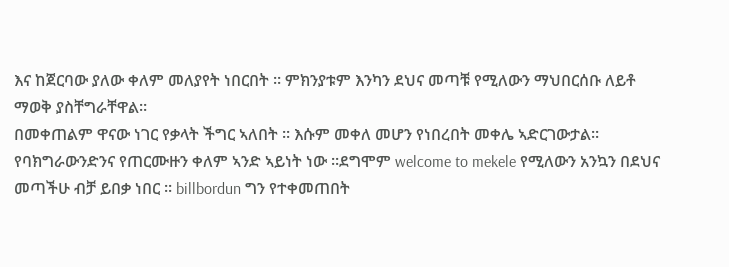እና ከጀርባው ያለው ቀለም መለያየት ነበርበት ። ምክንያቱም እንካን ደህና መጣቹ የሚለውን ማህበርሰቡ ለይቶ ማወቅ ያስቸግራቸዋል።
በመቀጠልም ዋናው ነገር የቃላት ችግር ኣለበት ፡፡ እሱም መቀለ መሆን የነበረበት መቀሌ ኣድርገውታል፡፡ የባክግራውንድንና የጠርሙዙን ቀለም ኣንድ ኣይነት ነው ፡፡ደግሞም welcome to mekele የሚለውን አንኳን በደህና መጣችሁ ብቻ ይበቃ ነበር ፡፡ billbordun ግን የተቀመጠበት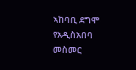ኣከባቢ ደግሞ የአዲስአበባ መስመር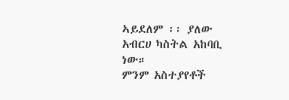ኣይደለም ፡፡ ያለው አብርሀ ካስትል አከባቢ ነው።
ምንም አስተያየቶች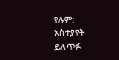የሉም:
አስተያየት ይለጥፉ